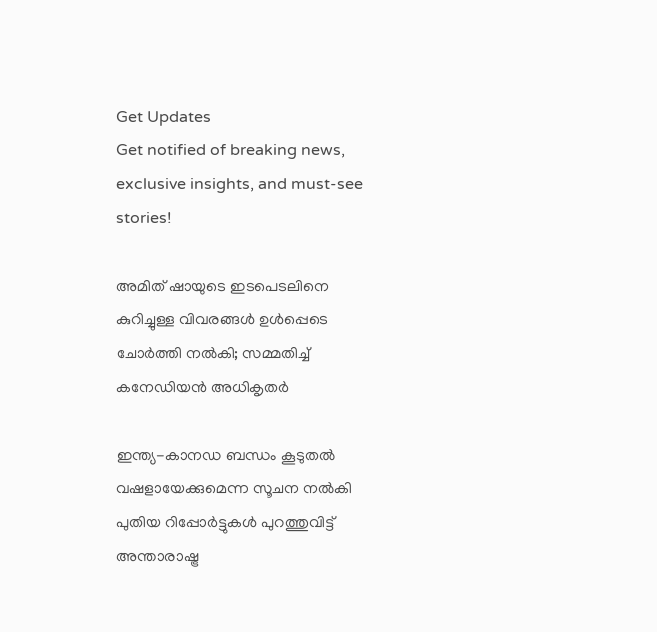Get Updates
Get notified of breaking news, exclusive insights, and must-see stories!

അമിത് ഷായുടെ ഇടപെടലിനെ കുറിച്ചുള്ള വിവരങ്ങൾ ഉൾപ്പെടെ ചോർത്തി നൽകി; സമ്മതിച്ച് കനേഡിയൻ അധികൃതർ

ഇന്ത്യ-കാനഡ ബന്ധം കൂടുതൽ വഷളായേക്കുമെന്ന സൂചന നൽകി പുതിയ റിപ്പോർട്ടുകൾ പുറത്തുവിട്ട് അന്താരാഷ്ട്ര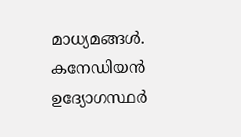മാധ്യമങ്ങൾ. കനേഡിയൻ ഉദ്യോഗസ്ഥർ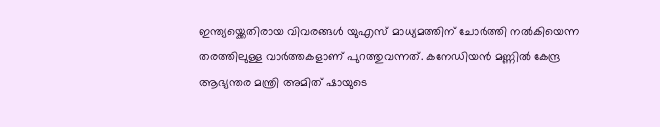ഇന്ത്യയ്ക്കെതിരായ വിവരങ്ങൾ യുഎസ് മാധ്യമത്തിന് ചോർത്തി നൽകിയെന്ന തരത്തിലുള്ള വാർത്തകളാണ് പുറത്തുവന്നത്. കനേഡിയൻ മണ്ണിൽ കേന്ദ്ര ആഭ്യന്തര മന്ത്രി അമിത് ഷായുടെ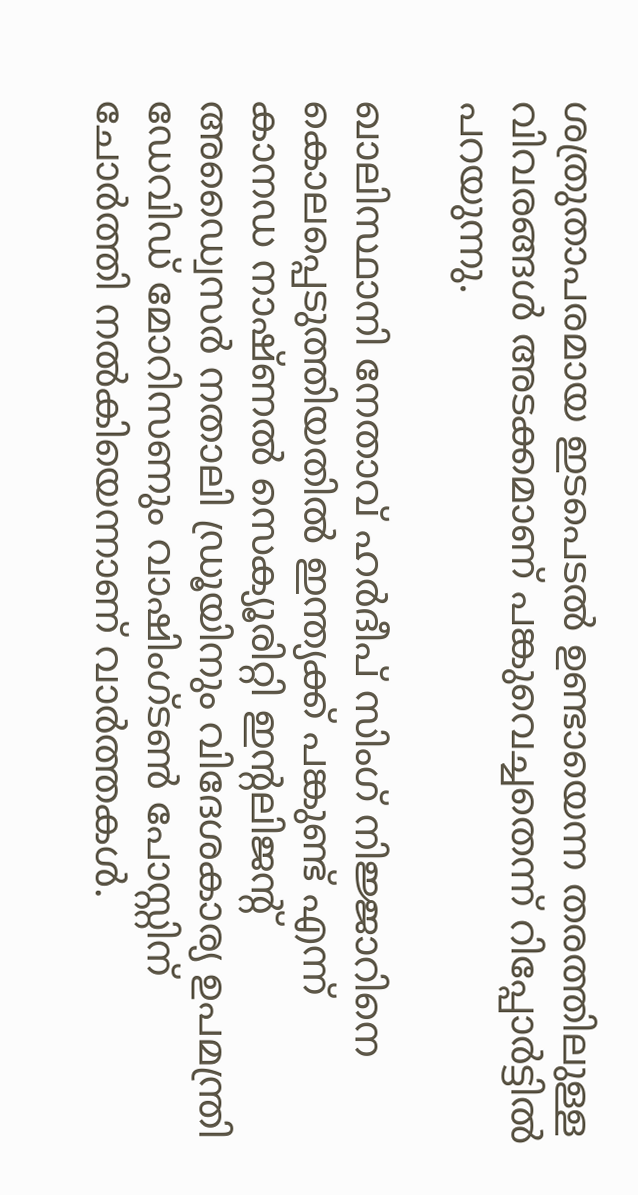ശത്രുതാപരമായ ഇടപെടൽ ഉണ്ടായെന്ന തരത്തിലുള്ള വിവരങ്ങൾ അടക്കമാണ് പങ്കുവെച്ചതെന്ന് റിപ്പോർട്ടിൽ പറയുന്നു.

ഖാലിസ്ഥാനി നേതാവ് ഹർദീപ് സിംഗ് നിജ്ജാറിനെ കൊലപ്പെടുത്തിയതിൽ ഇന്ത്യക്ക് പങ്കുണ്ട് എന്ന് കാനഡ നാഷ്ണൽ സെക്യൂരിറ്റി ഇന്റലിജന്റ് അഡ്വൈസർ നതാലി ഡ്രൂയിനും വിദേശകാര്യ ഉപമന്ത്രി ഡേവിഡ് മോറിസണും വാഷിംഗ്ടൺ പോസ്റ്റിന് ചോർത്തി നൽകിയെന്നാണ് വാർത്തകൾ.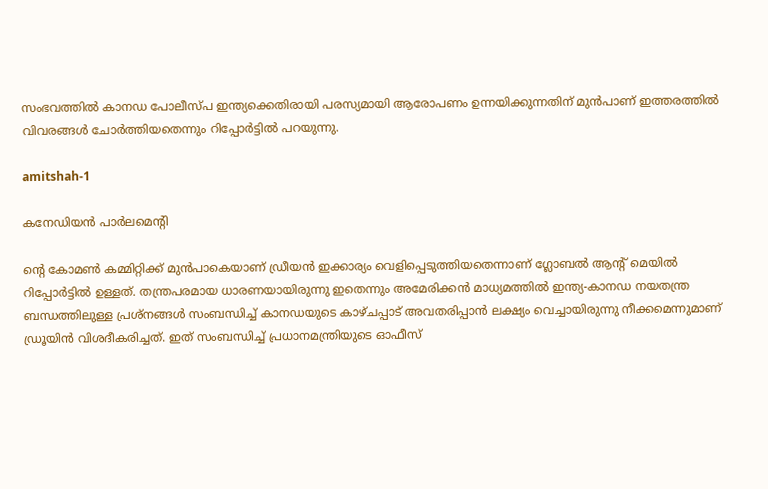സംഭവത്തിൽ കാനഡ പോലീസ്പ ഇന്ത്യക്കെതിരായി പരസ്യമായി ആരോപണം ഉന്നയിക്കുന്നതിന് മുൻപാണ് ഇത്തരത്തിൽ വിവരങ്ങൾ ചോർത്തിയതെന്നും റിപ്പോർട്ടിൽ പറയുന്നു.

amitshah-1

കനേഡിയൻ പാർലമെന്റി

ന്റെ കോമൺ കമ്മിറ്റിക്ക് മുൻപാകെയാണ് ഡ്രീയൻ ഇക്കാര്യം വെളിപ്പെടുത്തിയതെന്നാണ് ഗ്ലോബൽ ആന്റ് മെയിൽ റിപ്പോർട്ടിൽ ഉള്ളത്. തന്ത്രപരമായ ധാരണയായിരുന്നു ഇതെന്നും അമേരിക്കൻ മാധ്യമത്തിൽ ഇന്ത്യ-കാനഡ നയതന്ത്ര ബന്ധത്തിലുള്ള പ്രശ്നങ്ങൾ സംബന്ധിച്ച് കാനഡയുടെ കാഴ്ചപ്പാട് അവതരിപ്പാൻ ലക്ഷ്യം വെച്ചായിരുന്നു നീക്കമെന്നുമാണ് ഡ്രൂയിൻ വിശദീകരിച്ചത്. ഇത് സംബന്ധിച്ച് പ്രധാനമന്ത്രിയുടെ ഓഫീസ്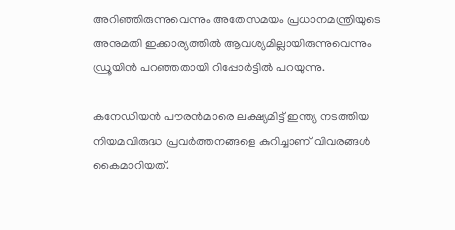അറിഞ്ഞിരുന്നുവെന്നും അതേസമയം പ്രധാനമന്ത്രിയുടെ അനുമതി ഇക്കാര്യത്തിൽ ആവശ്യമില്ലായിരുന്നുവെന്നും ഡ്രൂയിൻ പറഞ്ഞതായി റിപ്പോർട്ടിൽ പറയുന്നു.

കനേഡിയൻ പൗരൻമാരെ ലക്ഷ്യമിട്ട് ഇന്ത്യ നടത്തിയ നിയമവിരുദ്ധ പ്രവർത്തനങ്ങളെ കുറിച്ചാണ് വിവരങ്ങൾ കൈമാറിയത്.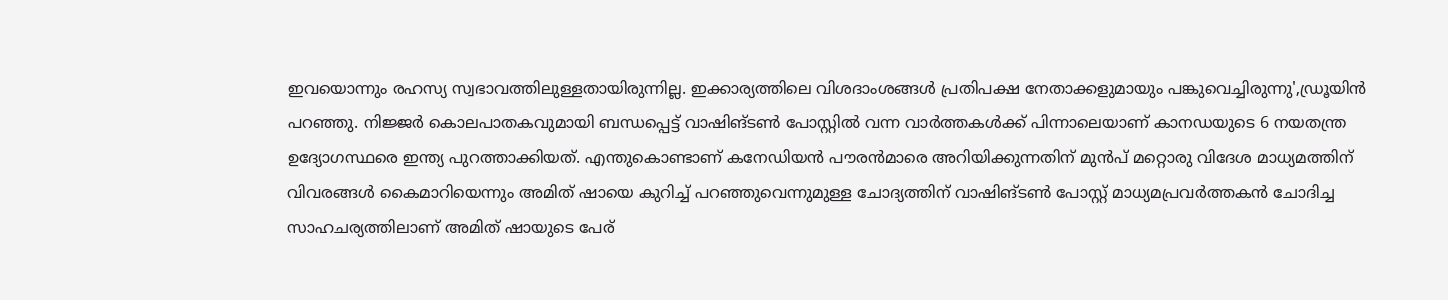ഇവയൊന്നും രഹസ്യ സ്വഭാവത്തിലുള്ളതായിരുന്നില്ല. ഇക്കാര്യത്തിലെ വിശദാംശങ്ങൾ പ്രതിപക്ഷ നേതാക്കളുമായും പങ്കുവെച്ചിരുന്നു',ഡ്രൂയിൻ പറഞ്ഞു. നിജ്ജർ കൊലപാതകവുമായി ബന്ധപ്പെട്ട് വാഷിങ്ടൺ പോസ്റ്റിൽ വന്ന വാർത്തകൾക്ക് പിന്നാലെയാണ് കാനഡയുടെ 6 നയതന്ത്ര ഉദ്യോഗസ്ഥരെ ഇന്ത്യ പുറത്താക്കിയത്. എന്തുകൊണ്ടാണ് കനേഡിയൻ പൗരൻമാരെ അറിയിക്കുന്നതിന് മുൻപ് മറ്റൊരു വിദേശ മാധ്യമത്തിന് വിവരങ്ങൾ കൈമാറിയെന്നും അമിത് ഷായെ കുറിച്ച് പറഞ്ഞുവെന്നുമുള്ള ചോദ്യത്തിന് വാഷിങ്ടൺ പോസ്റ്റ് മാധ്യമപ്രവർത്തകൻ ചോദിച്ച സാഹചര്യത്തിലാണ് അമിത് ഷായുടെ പേര്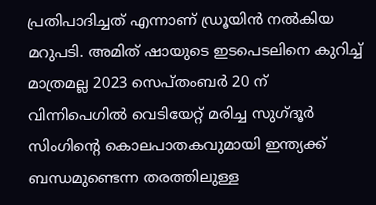പ്രതിപാദിച്ചത് എന്നാണ് ഡ്രൂയിൻ നൽകിയ മറുപടി. അമിത് ഷായുടെ ഇടപെടലിനെ കുറിച്ച് മാത്രമല്ല 2023 സെപ്തംബർ 20 ന് വിന്നിപെഗിൽ വെടിയേറ്റ് മരിച്ച സുഗ്ദൂർ സിംഗിന്റെ കൊലപാതകവുമായി ഇന്ത്യക്ക് ബന്ധമുണ്ടെന്ന തരത്തിലുള്ള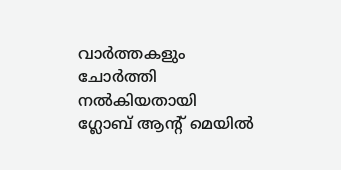വാർത്തകളും ചോർത്തി നൽകിയതായി ഗ്ലോബ് ആന്റ് മെയിൽ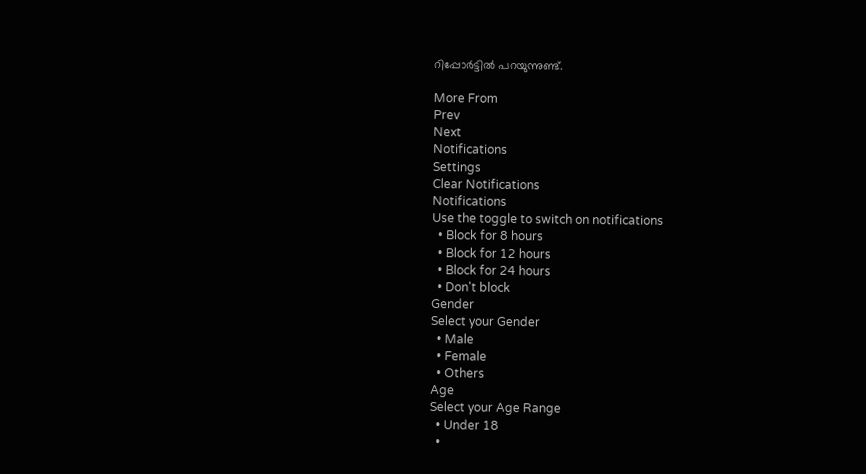റിപ്പോർട്ടിൽ പറയുന്നുണ്ട്.

More From
Prev
Next
Notifications
Settings
Clear Notifications
Notifications
Use the toggle to switch on notifications
  • Block for 8 hours
  • Block for 12 hours
  • Block for 24 hours
  • Don't block
Gender
Select your Gender
  • Male
  • Female
  • Others
Age
Select your Age Range
  • Under 18
  •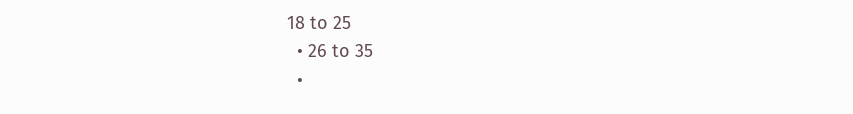18 to 25
  • 26 to 35
  •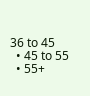36 to 45
  • 45 to 55
  • 55+